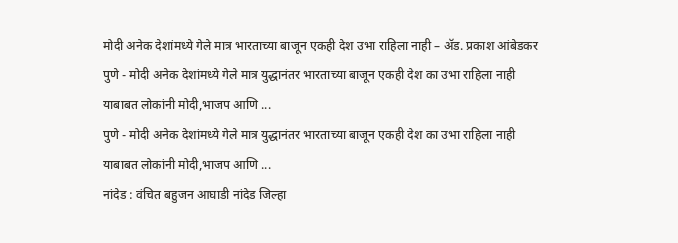मोदी अनेक देशांमध्ये गेले मात्र भारताच्या बाजून एकही देश उभा राहिला नाही – ॲड. प्रकाश आंबेडकर
पुणे - मोदी अनेक देशांमध्ये गेले मात्र युद्धानंतर भारताच्या बाजून एकही देश का उभा राहिला नाही याबाबत लोकांनी मोदी,भाजप आणि ...
पुणे - मोदी अनेक देशांमध्ये गेले मात्र युद्धानंतर भारताच्या बाजून एकही देश का उभा राहिला नाही याबाबत लोकांनी मोदी,भाजप आणि ...
नांदेड : वंचित बहुजन आघाडी नांदेड जिल्हा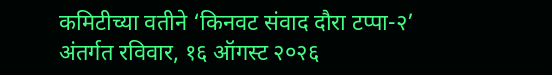कमिटीच्या वतीने ‘किनवट संवाद दौरा टप्पा-२’ अंतर्गत रविवार, १६ ऑगस्ट २०२६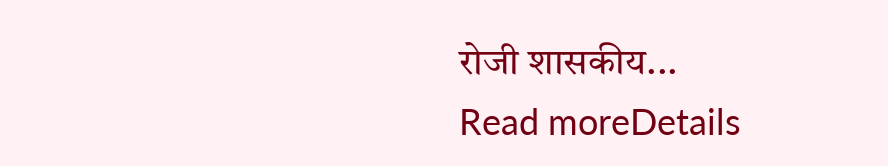रोजी शासकीय...
Read moreDetails